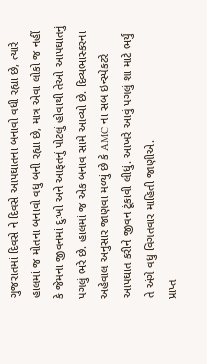ગુજરાતમાં દિવસે ને દિવસે આપઘાતના બનાવો વધી રહ્યા છે, ત્યારે હાલમાં જ મોતના બનાવો વધુ બની રહ્યા છે, માત્ર એવા લોકો જ નહીં કે જેમના જીવનમાં દુઃખો અને આફતનું પોટલું હોવાથી તેઓ આપઘાતનું પગલું ભરે છે. હાલમાં જ એક બનાવ સામે આવ્યો છે. દિવ્યભાસ્કરના અહેવાલ અનુસાર જાણવા મળ્યું છે કે AMC ના સબ ઇન્સ્પેકટરે આપઘાત કરીને જીવન ટૂંકાવી લીધું. આખરે આવું પગલું શા માટે ભર્યું તે અંગે વધુ વિગતવાર માહિતી જાણીએ.
પ્રાપ્ત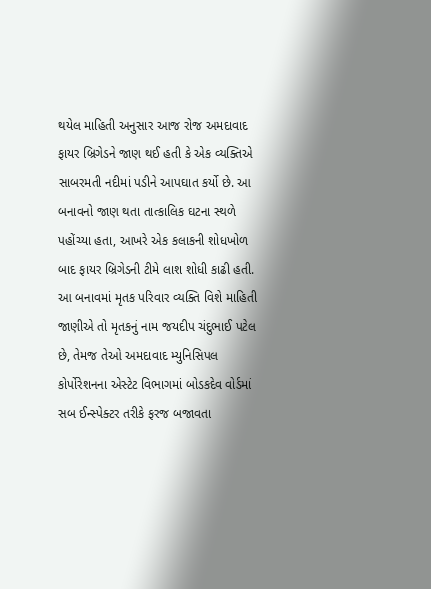થયેલ માહિતી અનુસાર આજ રોજ અમદાવાદ ફાયર બ્રિગેડને જાણ થઈ હતી કે એક વ્યક્તિએ સાબરમતી નદીમાં પડીને આપઘાત કર્યો છે. આ બનાવનો જાણ થતા તાત્કાલિક ઘટના સ્થળે પહોંચ્યા હતા, આખરે એક કલાકની શોધખોળ બાદ ફાયર બ્રિગેડની ટીમે લાશ શોધી કાઢી હતી.
આ બનાવમાં મૃતક પરિવાર વ્યક્તિ વિશે માહિતી જાણીએ તો મૃતકનું નામ જયદીપ ચંદુભાઈ પટેલ છે, તેમજ તેઓ અમદાવાદ મ્યુનિસિપલ કોર્પોરેશનના એસ્ટેટ વિભાગમાં બોડકદેવ વોર્ડમાં સબ ઈન્સ્પેક્ટર તરીકે ફરજ બજાવતા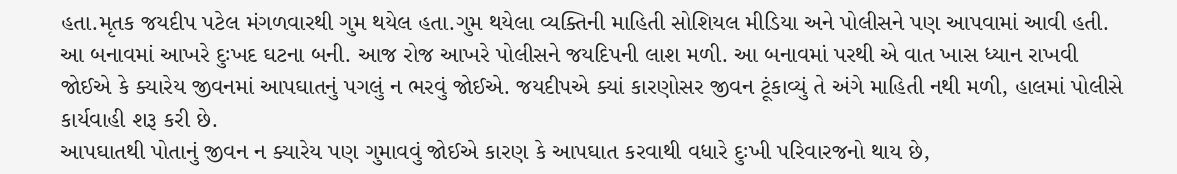હતા.મૃતક જયદીપ પટેલ મંગળવારથી ગુમ થયેલ હતા.ગુમ થયેલા વ્યક્તિની માહિતી સોશિયલ મીડિયા અને પોલીસને પણ આપવામાં આવી હતી.
આ બનાવમાં આખરે દુઃખદ ઘટના બની. આજ રોજ આખરે પોલીસને જયદિપની લાશ મળી. આ બનાવમાં પરથી એ વાત ખાસ ધ્યાન રાખવી જોઈએ કે ક્યારેય જીવનમાં આપઘાતનું પગલું ન ભરવું જોઈએ. જયદીપએ ક્યાં કારણોસર જીવન ટૂંકાવ્યું તે અંગે માહિતી નથી મળી, હાલમાં પોલીસે કાર્યવાહી શરૂ કરી છે.
આપઘાતથી પોતાનું જીવન ન ક્યારેય પણ ગુમાવવું જોઈએ કારણ કે આપઘાત કરવાથી વધારે દુઃખી પરિવારજનો થાય છે,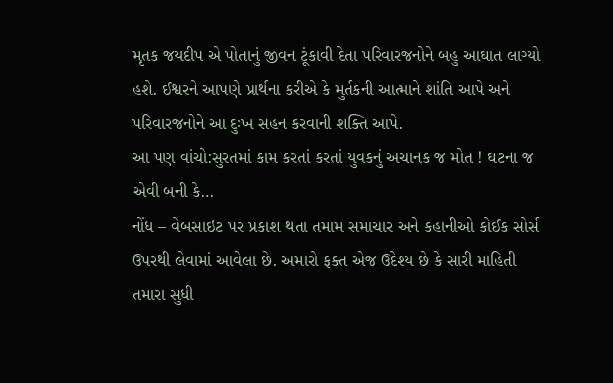મૃતક જયદીપ એ પોતાનું જીવન ટૂંકાવી દેતા પરિવારજનોને બહુ આઘાત લાગ્યો હશે. ઈશ્વરને આપણે પ્રાર્થના કરીએ કે મુર્તકની આત્માને શાંતિ આપે અને પરિવારજનોને આ દુઃખ સહન કરવાની શક્તિ આપે.
આ પણ વાંચો:સુરતમાં કામ કરતાં કરતાં યુવકનું અચાનક જ મોત ! ઘટના જ એવી બની કે…
નોંધ – વેબસાઇટ પર પ્રકાશ થતા તમામ સમાચાર અને કહાનીઓ કોઈક સોર્સ ઉપરથી લેવામાં આવેલા છે. અમારો ફક્ત એજ ઉદેશ્ય છે કે સારી માહિતી તમારા સુધી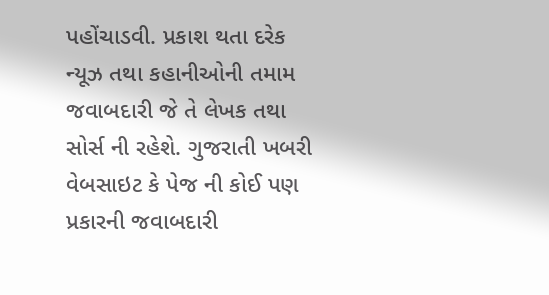પહોંચાડવી. પ્રકાશ થતા દરેક ન્યૂઝ તથા કહાનીઓની તમામ જવાબદારી જે તે લેખક તથા સોર્સ ની રહેશે. ગુજરાતી ખબરી વેબસાઇટ કે પેજ ની કોઈ પણ પ્રકારની જવાબદારી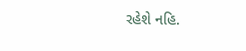રહેશે નહિ.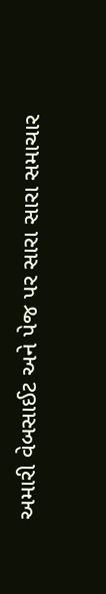અમારી વેબસાઈટ અને પેજ પર સારા સારા સમાચાર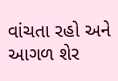વાંચતા રહો અને આગળ શેર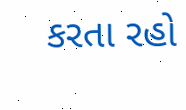કરતા રહો